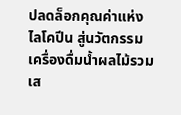ปลดล็อกคุณค่าแห่งไลโคปีน สู่นวัตกรรมเครื่องดื่มน้ำผลไม้รวมเส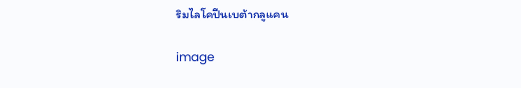ริมไลโคปีนเบต้ากลูแคน

image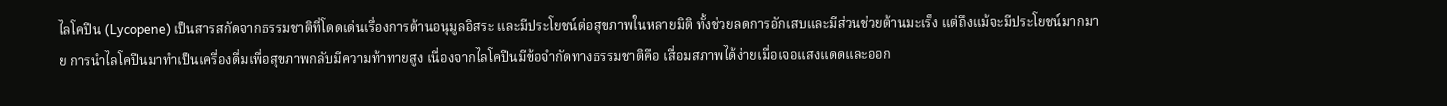ไลโคปีน (Lycopene) เป็นสารสกัดจากธรรมชาติที่โดดเด่นเรื่องการต้านอนุมูลอิสระ และมีประโยชน์ต่อสุขภาพในหลายมิติ ทั้งช่วยลดการอักเสบและมีส่วนช่วยต้านมะเร็ง แต่ถึงแม้จะมีประโยชน์มากมาย การนำไลโคปีนมาทำเป็นเครื่องดื่มเพื่อสุขภาพกลับมีความท้าทายสูง เนื่องจากไลโคปีนมีข้อจำกัดทางธรรมชาติคือ เสื่อมสภาพได้ง่ายเมื่อเจอแสงแดดและออก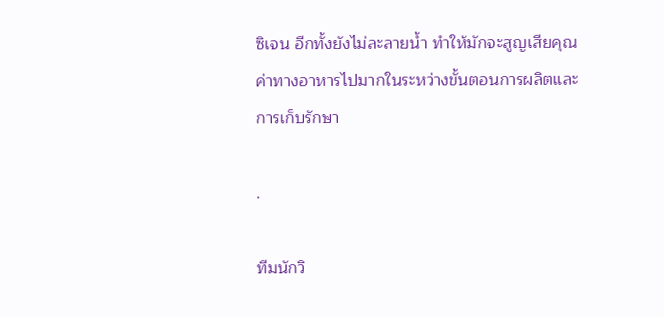ซิเจน อีกทั้งยังไม่ละลายน้ำ ทำให้มักจะสูญเสียคุณค่าทางอาหารไปมากในระหว่างขั้นตอนการผลิตและการเก็บรักษา

.

ทีมนักวิ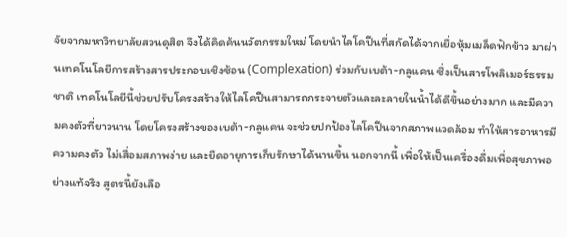จัยจากมหาวิทยาลัยสวนดุสิต จึงได้คิดค้นนวัตกรรมใหม่ โดยนำไลโคปีนที่สกัดได้จากเยื่อหุ้มเมล็ดฟักข้าว มาผ่านเทคโนโลยีการสร้างสารประกอบเชิงซ้อน (Complexation) ร่วมกับเบต้า-กลูแคน ซึ่งเป็นสารโพลิเมอร์ธรรมชาติ เทคโนโลยีนี้ช่วยปรับโครงสร้างให้ไลโคปีนสามารถกระจายตัวและละลายในน้ำได้ดีขึ้นอย่างมาก และมีความคงตัวที่ยาวนาน โดยโครงสร้างของเบต้า-กลูแคน จะช่วยปกป้องไลโคปีนจากสภาพแวดล้อม ทำให้สารอาหารมีความคงตัว ไม่เสื่อมสภาพง่าย และยืดอายุการเก็บรักษาได้นานขึ้น นอกจากนี้ เพื่อให้เป็นเครื่องดื่มเพื่อสุขภาพอย่างแท้จริง สูตรนี้ยังเลือ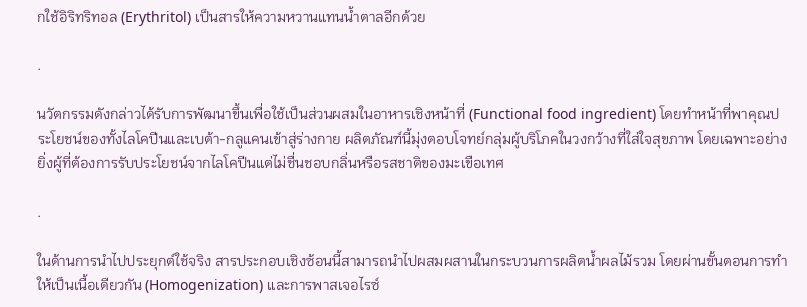กใช้อิริทริทอล (Erythritol) เป็นสารให้ความหวานแทนน้ำตาลอีกด้วย

.

นวัตกรรมดังกล่าวได้รับการพัฒนาขึ้นเพื่อใช้เป็นส่วนผสมในอาหารเชิงหน้าที่ (Functional food ingredient) โดยทำหน้าที่พาคุณประโยชน์ของทั้งไลโคปีนและเบต้า-กลูแคนเข้าสู่ร่างกาย ผลิตภัณฑ์นี้มุ่งตอบโจทย์กลุ่มผู้บริโภคในวงกว้างที่ใส่ใจสุขภาพ โดยเฉพาะอย่างยิ่งผู้ที่ต้องการรับประโยชน์จากไลโคปีนแต่ไม่ชื่นชอบกลิ่นหรือรสชาติของมะเขือเทศ

.

ในด้านการนำไปประยุกต์ใช้จริง สารประกอบเชิงซ้อนนี้สามารถนำไปผสมผสานในกระบวนการผลิตน้ำผลไม้รวม โดยผ่านขั้นตอนการทำให้เป็นเนื้อเดียวกัน (Homogenization) และการพาสเจอไรซ์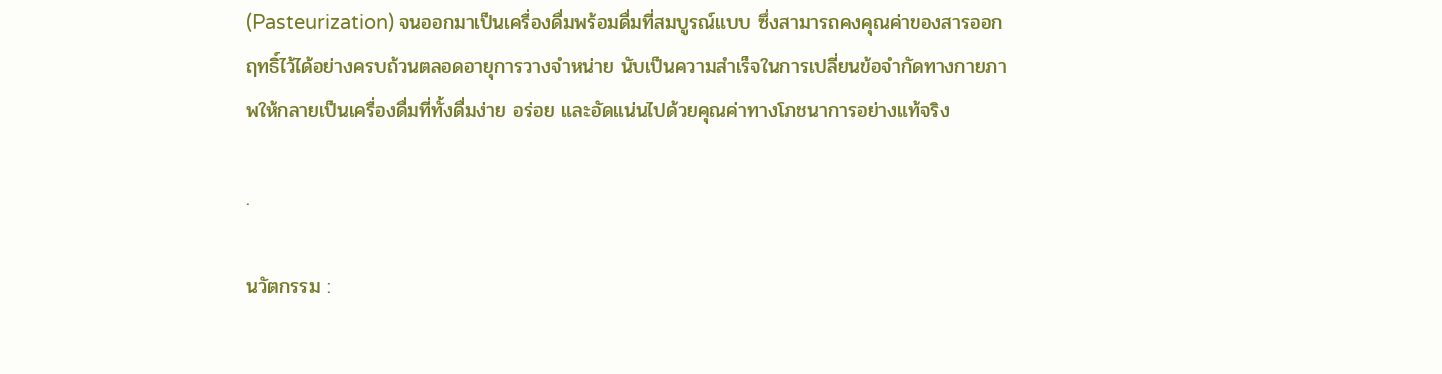(Pasteurization) จนออกมาเป็นเครื่องดื่มพร้อมดื่มที่สมบูรณ์แบบ ซึ่งสามารถคงคุณค่าของสารออกฤทธิ์ไว้ได้อย่างครบถ้วนตลอดอายุการวางจำหน่าย นับเป็นความสำเร็จในการเปลี่ยนข้อจำกัดทางกายภาพให้กลายเป็นเครื่องดื่มที่ทั้งดื่มง่าย อร่อย และอัดแน่นไปด้วยคุณค่าทางโภชนาการอย่างแท้จริง

.

นวัตกรรม :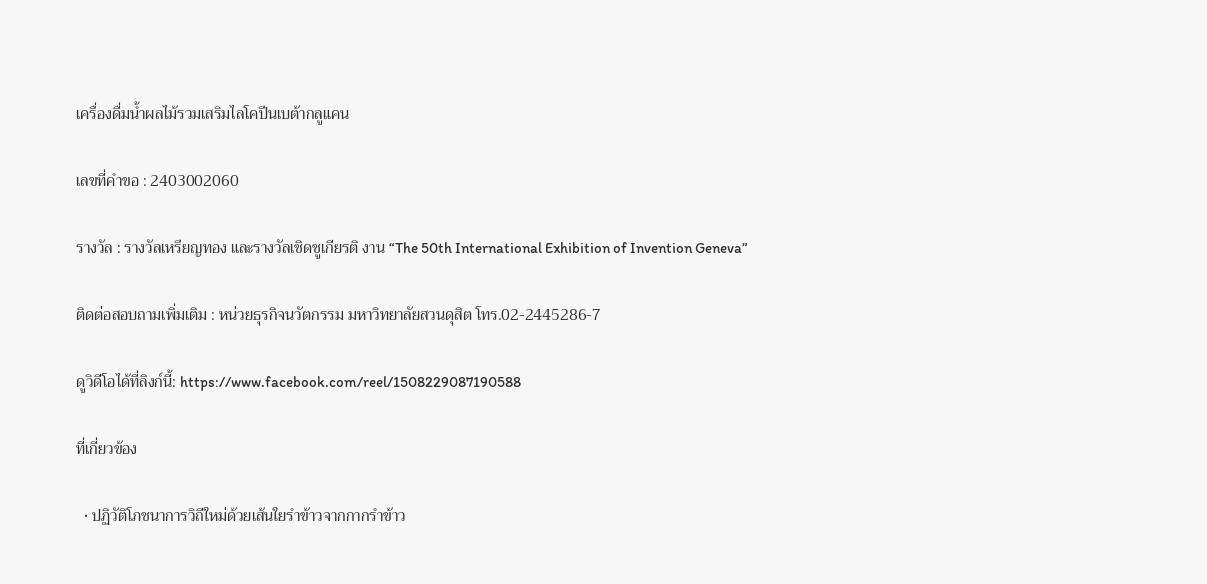เครื่องดื่มน้ำผลไม้รวมเสริมไลโคปีนเบต้ากลูแคน

เลขที่คำขอ : 2403002060

รางวัล : รางวัลเหรียญทอง และรางวัลเชิดชูเกียรติ งาน “The 50th International Exhibition of Invention Geneva”

ติดต่อสอบถามเพิ่มเติม : หน่วยธุรกิจนวัตกรรม มหาวิทยาลัยสวนดุสิต โทร.02-2445286-7

ดูวิดีโอได้ที่ลิงก์นี้: https://www.facebook.com/reel/1508229087190588

ที่เกี่ยวข้อง

  • ปฏิวัติโภชนาการวิถีใหม่ด้วยเส้นใยรำข้าวจากกากรำข้าว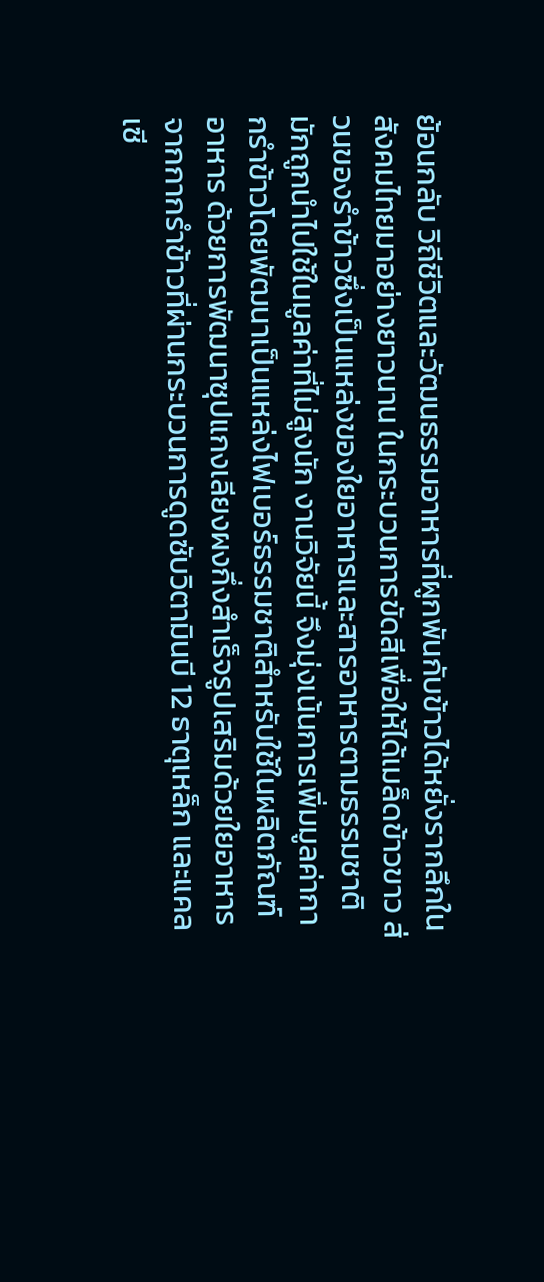ย้อนกลับ วิถีชีวิตและวัฒนธรรมอาหารที่ผูกพันกับข้าวได้หยั่งรากลึกในสังคมไทยมาอย่างยาวนาน ในกระบวนการขัดสีเพื่อให้ได้เมล็ดข้าวขาว ส่วนของรำข้าวซึ่งเป็นแหล่งของใยอาหารและสารอาหารตามธรรมชาติ มักถูกนำไปใช้ในมูลค่าที่ไม่สูงนัก งานวิจัยนี้ จึงมุ่งเน้นการเพิ่มมูลค่ากากรำข้าวโดยพัฒนาเป็นแหล่งไฟเบอร์ธรรมชาติสำหรับใช้ในผลิตภัณฑ์อาหาร ด้วยการพัฒนาซุปแกงเลียงผงกึ่งสำเร็จรูปเสริมด้วยใยอาหารจากกากรำข้าวที่ผ่านกระบวนการดูดซับวิตามินบี 12 ธาตุเหล็ก และแคลเซี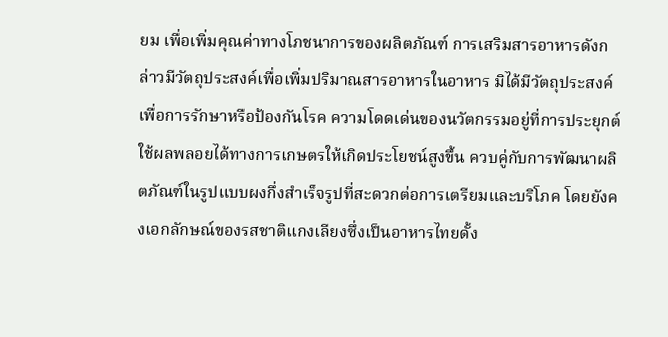ยม เพื่อเพิ่มคุณค่าทางโภชนาการของผลิตภัณฑ์ การเสริมสารอาหารดังกล่าวมีวัตถุประสงค์เพื่อเพิ่มปริมาณสารอาหารในอาหาร มิได้มีวัตถุประสงค์เพื่อการรักษาหรือป้องกันโรค ความโดดเด่นของนวัตกรรมอยู่ที่การประยุกต์ใช้ผลพลอยได้ทางการเกษตรให้เกิดประโยชน์สูงขึ้น ควบคู่กับการพัฒนาผลิตภัณฑ์ในรูปแบบผงกึ่งสำเร็จรูปที่สะดวกต่อการเตรียมและบริโภค โดยยังคงเอกลักษณ์ของรสชาติแกงเลียงซึ่งเป็นอาหารไทยดั้ง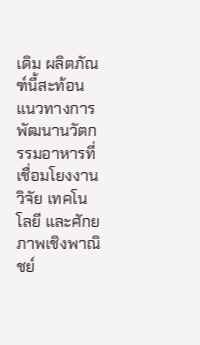เดิม ผลิตภัณฑ์นี้สะท้อนแนวทางการพัฒนานวัตกรรมอาหารที่เชื่อมโยงงานวิจัย เทคโนโลยี และศักยภาพเชิงพาณิชย์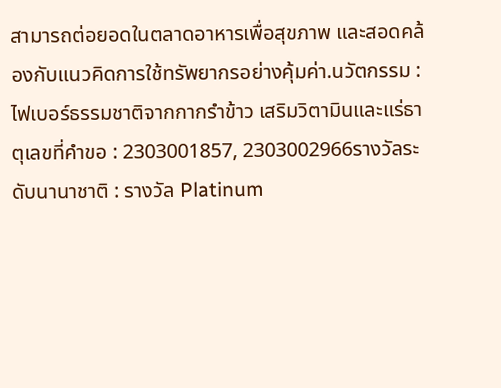สามารถต่อยอดในตลาดอาหารเพื่อสุขภาพ และสอดคล้องกับแนวคิดการใช้ทรัพยากรอย่างคุ้มค่า.นวัตกรรม : ไฟเบอร์ธรรมชาติจากกากรำข้าว เสริมวิตามินและแร่ธาตุเลขที่คำขอ : 2303001857, 2303002966รางวัลระดับนานาชาติ : รางวัล Platinum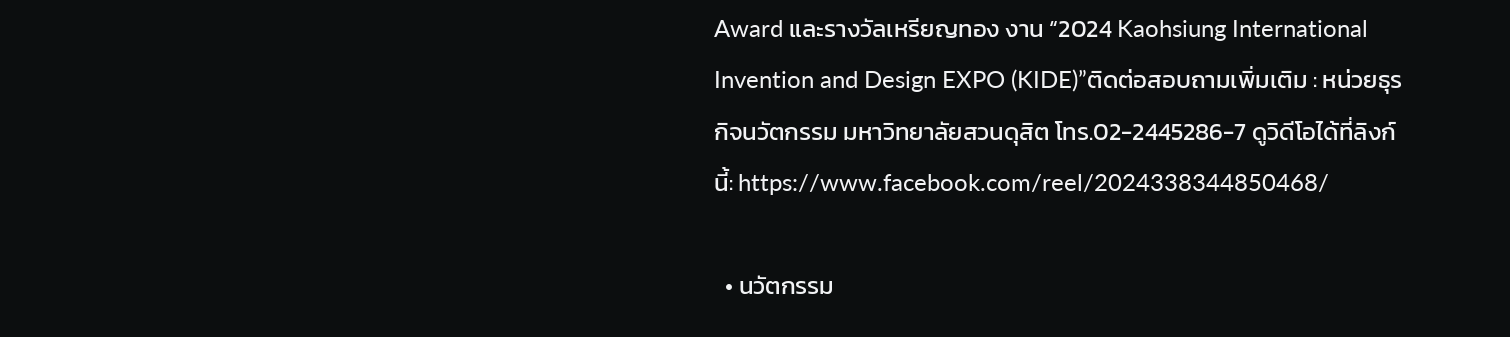Award และรางวัลเหรียญทอง งาน “2024 Kaohsiung International Invention and Design EXPO (KIDE)”ติดต่อสอบถามเพิ่มเติม : หน่วยธุรกิจนวัตกรรม มหาวิทยาลัยสวนดุสิต โทร.02-2445286-7 ดูวิดีโอได้ที่ลิงก์นี้: https://www.facebook.com/reel/2024338344850468/

  • นวัตกรรม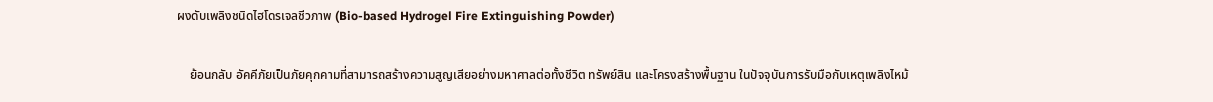ผงดับเพลิงชนิดไฮโดรเจลชีวภาพ (Bio-based Hydrogel Fire Extinguishing Powder)

    ย้อนกลับ อัคคีภัยเป็นภัยคุกคามที่สามารถสร้างความสูญเสียอย่างมหาศาลต่อทั้งชีวิต ทรัพย์สิน และโครงสร้างพื้นฐาน ในปัจจุบันการรับมือกับเหตุเพลิงไหม้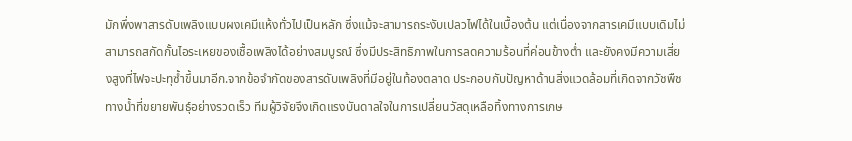มักพึ่งพาสารดับเพลิงแบบผงเคมีแห้งทั่วไปเป็นหลัก ซึ่งแม้จะสามารถระงับเปลวไฟได้ในเบื้องต้น แต่เนื่องจากสารเคมีแบบเดิมไม่สามารถสกัดกั้นไอระเหยของเชื้อเพลิงได้อย่างสมบูรณ์ ซึ่งมีประสิทธิภาพในการลดความร้อนที่ค่อนข้างต่ำ และยังคงมีความเสี่ยงสูงที่ไฟจะปะทุซ้ำขึ้นมาอีก.จากข้อจำกัดของสารดับเพลิงที่มีอยู่ในท้องตลาด ประกอบกับปัญหาด้านสิ่งแวดล้อมที่เกิดจากวัชพืชทางน้ำที่ขยายพันธุ์อย่างรวดเร็ว ทีมผู้วิจัยจึงเกิดแรงบันดาลใจในการเปลี่ยนวัสดุเหลือทิ้งทางการเกษ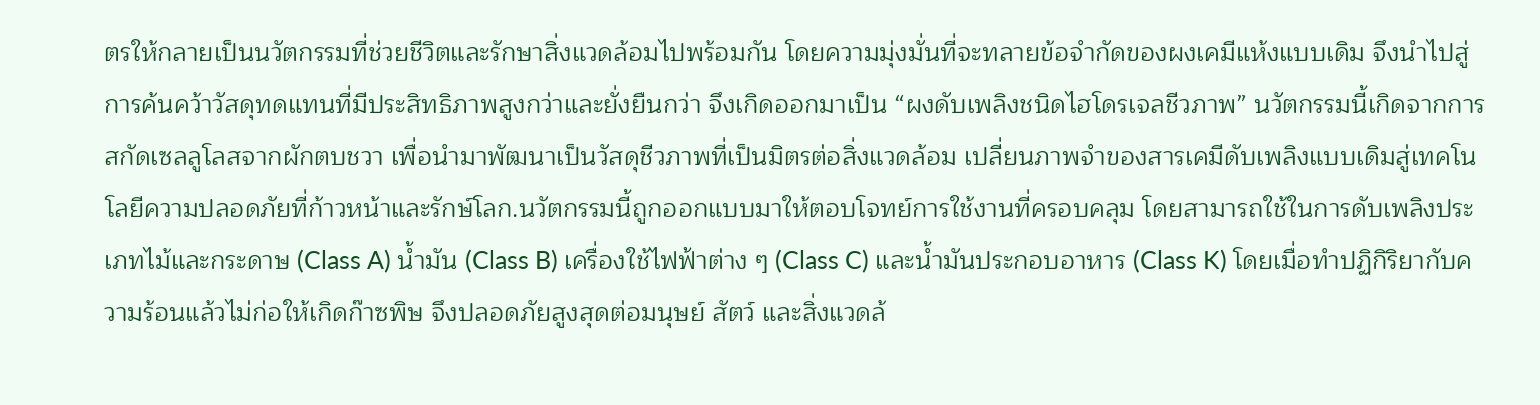ตรให้กลายเป็นนวัตกรรมที่ช่วยชีวิตและรักษาสิ่งแวดล้อมไปพร้อมกัน โดยความมุ่งมั่นที่จะทลายข้อจำกัดของผงเคมีแห้งแบบเดิม จึงนำไปสู่การค้นคว้าวัสดุทดแทนที่มีประสิทธิภาพสูงกว่าและยั่งยืนกว่า จึงเกิดออกมาเป็น “ผงดับเพลิงชนิดไฮโดรเจลชีวภาพ” นวัตกรรมนี้เกิดจากการสกัดเซลลูโลสจากผักตบชวา เพื่อนำมาพัฒนาเป็นวัสดุชีวภาพที่เป็นมิตรต่อสิ่งแวดล้อม เปลี่ยนภาพจำของสารเคมีดับเพลิงแบบเดิมสู่เทคโนโลยีความปลอดภัยที่ก้าวหน้าและรักษ์โลก.นวัตกรรมนี้ถูกออกแบบมาให้ตอบโจทย์การใช้งานที่ครอบคลุม โดยสามารถใช้ในการดับเพลิงประเภทไม้และกระดาษ (Class A) น้ำมัน (Class B) เครื่องใช้ไฟฟ้าต่าง ๆ (Class C) และน้ำมันประกอบอาหาร (Class K) โดยเมื่อทำปฏิกิริยากับความร้อนแล้วไม่ก่อให้เกิดก๊าซพิษ จึงปลอดภัยสูงสุดต่อมนุษย์ สัตว์ และสิ่งแวดล้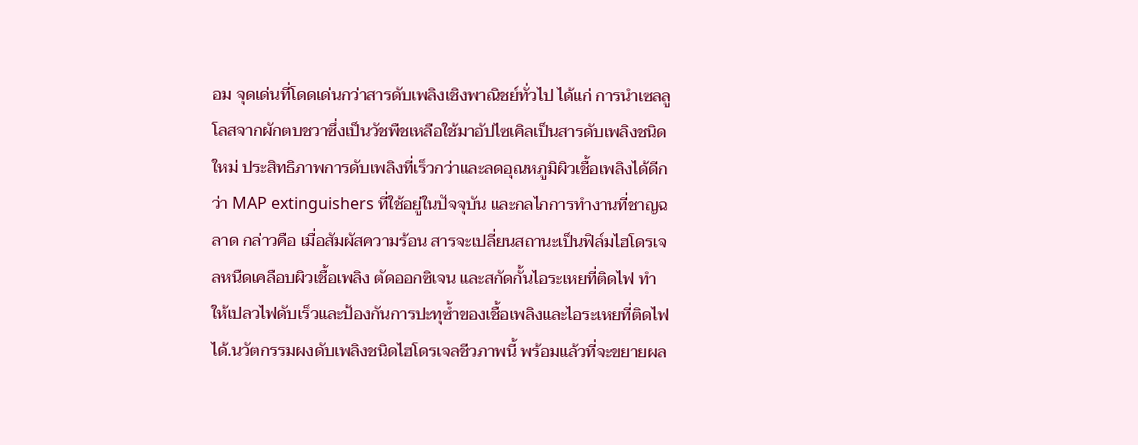อม จุดเด่นที่โดดเด่นกว่าสารดับเพลิงเชิงพาณิชย์ทั่วไป ได้แก่ การนำเซลลูโลสจากผักตบชวาซึ่งเป็นวัชพืชเหลือใช้มาอัปไซเคิลเป็นสารดับเพลิงชนิดใหม่ ประสิทธิภาพการดับเพลิงที่เร็วกว่าและลดอุณหภูมิผิวเชื้อเพลิงได้ดีกว่า MAP extinguishers ที่ใช้อยู่ในปัจจุบัน และกลไกการทำงานที่ชาญฉลาด กล่าวคือ เมื่อสัมผัสความร้อน สารจะเปลี่ยนสถานะเป็นฟิล์มไฮโดรเจลหนืดเคลือบผิวเชื้อเพลิง ตัดออกซิเจน และสกัดกั้นไอระเหยที่ติดไฟ ทำให้เปลวไฟดับเร็วและป้องกันการปะทุซ้ำของเชื้อเพลิงและไอระเหยที่ติดไฟได้.นวัตกรรมผงดับเพลิงชนิดไฮโดรเจลชีวภาพนี้ พร้อมแล้วที่จะขยายผล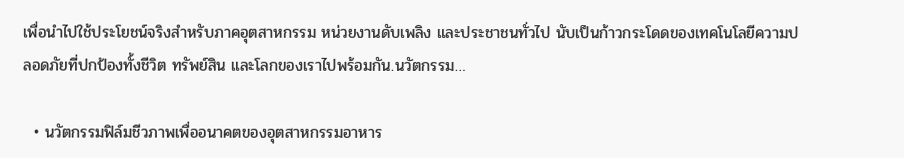เพื่อนำไปใช้ประโยชน์จริงสำหรับภาคอุตสาหกรรม หน่วยงานดับเพลิง และประชาชนทั่วไป นับเป็นก้าวกระโดดของเทคโนโลยีความปลอดภัยที่ปกป้องทั้งชีวิต ทรัพย์สิน และโลกของเราไปพร้อมกัน.นวัตกรรม…

  • นวัตกรรมฟิล์มชีวภาพเพื่ออนาคตของอุตสาหกรรมอาหาร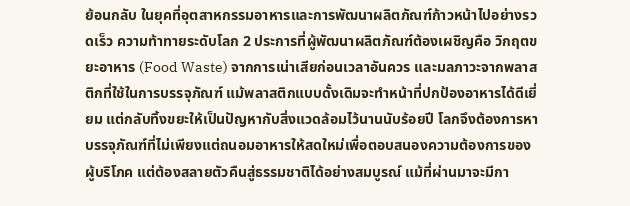ย้อนกลับ ในยุคที่อุตสาหกรรมอาหารและการพัฒนาผลิตภัณฑ์ก้าวหน้าไปอย่างรวดเร็ว ความท้าทายระดับโลก 2 ประการที่ผู้พัฒนาผลิตภัณฑ์ต้องเผชิญคือ วิกฤตขยะอาหาร (Food Waste) จากการเน่าเสียก่อนเวลาอันควร และมลภาวะจากพลาสติกที่ใช้ในการบรรจุภัณฑ์ แม้พลาสติกแบบดั้งเดิมจะทำหน้าที่ปกป้องอาหารได้ดีเยี่ยม แต่กลับทิ้งขยะให้เป็นปัญหากับสิ่งแวดล้อมไว้นานนับร้อยปี โลกจึงต้องการหาบรรจุภัณฑ์ที่ไม่เพียงแต่ถนอมอาหารให้สดใหม่เพื่อตอบสนองความต้องการของผู้บริโภค แต่ต้องสลายตัวคืนสู่ธรรมชาติได้อย่างสมบูรณ์ แม้ที่ผ่านมาจะมีกา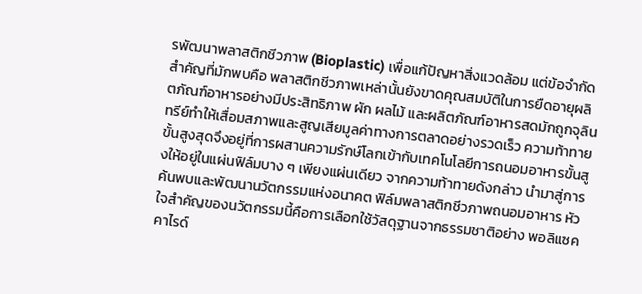รพัฒนาพลาสติกชีวภาพ (Bioplastic) เพื่อแก้ปัญหาสิ่งแวดล้อม แต่ข้อจำกัดสำคัญที่มักพบคือ พลาสติกชีวภาพเหล่านั้นยังขาดคุณสมบัติในการยืดอายุผลิตภัณฑ์อาหารอย่างมีประสิทธิภาพ ผัก ผลไม้ และผลิตภัณฑ์อาหารสดมักถูกจุลินทรีย์ทำให้เสื่อมสภาพและสูญเสียมูลค่าทางการตลาดอย่างรวดเร็ว ความท้าทายขั้นสูงสุดจึงอยู่ที่การผสานความรักษ์โลกเข้ากับเทคโนโลยีการถนอมอาหารขั้นสูงให้อยู่ในแผ่นฟิล์มบาง ๆ เพียงแผ่นเดียว จากความท้าทายดังกล่าว นำมาสู่การค้นพบและพัฒนานวัตกรรมแห่งอนาคต ฟิล์มพลาสติกชีวภาพถนอมอาหาร หัวใจสำคัญของนวัตกรรมนี้คือการเลือกใช้วัสดุฐานจากธรรมชาติอย่าง พอลิแซคคาไรด์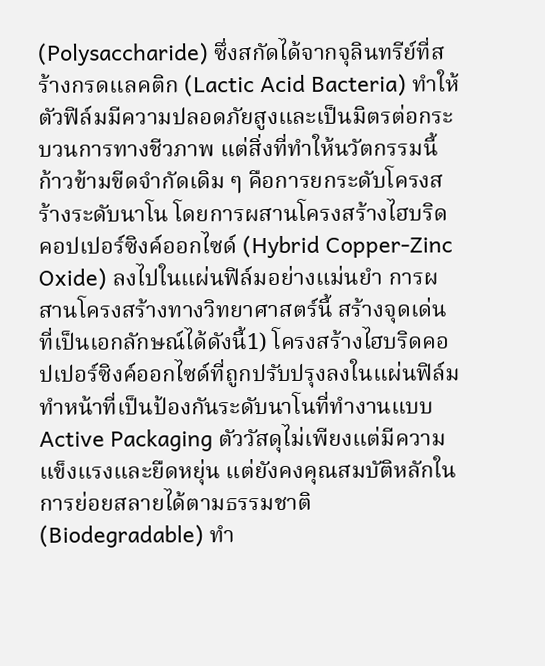(Polysaccharide) ซึ่งสกัดได้จากจุลินทรีย์ที่สร้างกรดแลคติก (Lactic Acid Bacteria) ทำให้ตัวฟิล์มมีความปลอดภัยสูงและเป็นมิตรต่อกระบวนการทางชีวภาพ แต่สิ่งที่ทำให้นวัตกรรมนี้ก้าวข้ามขีดจำกัดเดิม ๆ คือการยกระดับโครงสร้างระดับนาโน โดยการผสานโครงสร้างไฮบริดคอปเปอร์ซิงค์ออกไซด์ (Hybrid Copper-Zinc Oxide) ลงไปในแผ่นฟิล์มอย่างแม่นยำ การผสานโครงสร้างทางวิทยาศาสตร์นี้ สร้างจุดเด่นที่เป็นเอกลักษณ์ได้ดังนี้1) โครงสร้างไฮบริดคอปเปอร์ซิงค์ออกไซด์ที่ถูกปรับปรุงลงในแผ่นฟิล์ม ทำหน้าที่เป็นป้องกันระดับนาโนที่ทำงานแบบ Active Packaging ตัววัสดุไม่เพียงแต่มีความแข็งแรงและยืดหยุ่น แต่ยังคงคุณสมบัติหลักในการย่อยสลายได้ตามธรรมชาติ (Biodegradable) ทำ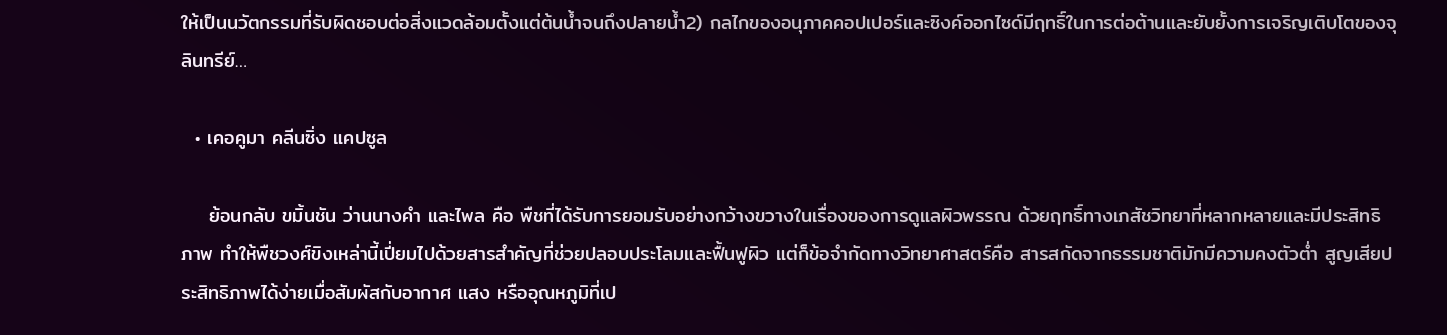ให้เป็นนวัตกรรมที่รับผิดชอบต่อสิ่งแวดล้อมตั้งแต่ต้นน้ำจนถึงปลายน้ำ2) กลไกของอนุภาคคอปเปอร์และซิงค์ออกไซด์มีฤทธิ์ในการต่อต้านและยับยั้งการเจริญเติบโตของจุลินทรีย์…

  • เคอคูมา คลีนซิ่ง แคปซูล

    ย้อนกลับ ขมิ้นชัน ว่านนางคำ และไพล คือ พืชที่ได้รับการยอมรับอย่างกว้างขวางในเรื่องของการดูแลผิวพรรณ ด้วยฤทธิ์ทางเภสัชวิทยาที่หลากหลายและมีประสิทธิภาพ ทำให้พืชวงศ์ขิงเหล่านี้เปี่ยมไปด้วยสารสำคัญที่ช่วยปลอบประโลมและฟื้นฟูผิว แต่ก็ข้อจำกัดทางวิทยาศาสตร์คือ สารสกัดจากธรรมชาติมักมีความคงตัวต่ำ สูญเสียประสิทธิภาพได้ง่ายเมื่อสัมผัสกับอากาศ แสง หรืออุณหภูมิที่เป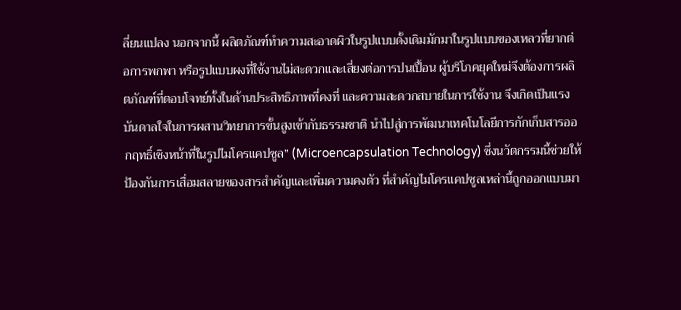ลี่ยนแปลง นอกจากนี้ ผลิตภัณฑ์ทำความสะอาดผิวในรูปแบบดั้งเดิมมักมาในรูปแบบของเหลวที่ยากต่อการพกพา หรือรูปแบบผงที่ใช้งานไม่สะดวกและเสี่ยงต่อการปนเปื้อน ผู้บริโภคยุคใหม่จึงต้องการผลิตภัณฑ์ที่ตอบโจทย์ทั้งในด้านประสิทธิภาพที่คงที่ และความสะดวกสบายในการใช้งาน จึงเกิดเป็นแรงบันดาลใจในการผสานวิทยาการขั้นสูงเข้ากับธรรมชาติ นำไปสู่การพัฒนาเทคโนโลยีการกักเก็บสารออกฤทธิ์เชิงหน้าที่ในรูปไมโครแคปซูล” (Microencapsulation Technology) ซึ่งนวัตกรรมนี้ช่วยให้ป้องกันการเสื่อมสลายของสารสำคัญและเพิ่มความคงตัว ที่สำคัญไมโครแคปซูลเหล่านี้ถูกออกแบบมา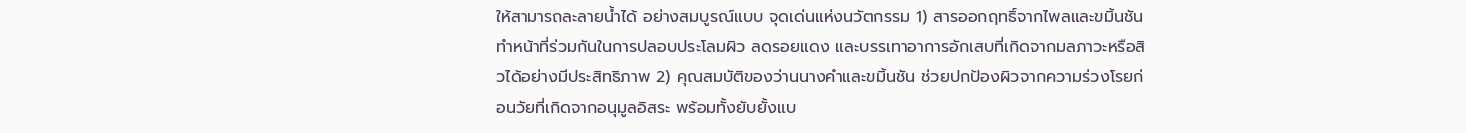ให้สามารถละลายน้ำได้ อย่างสมบูรณ์แบบ จุดเด่นแห่งนวัตกรรม 1) สารออกฤทธิ์จากไพลและขมิ้นชัน ทำหน้าที่ร่วมกันในการปลอบประโลมผิว ลดรอยแดง และบรรเทาอาการอักเสบที่เกิดจากมลภาวะหรือสิวได้อย่างมีประสิทธิภาพ 2) คุณสมบัติของว่านนางคำและขมิ้นชัน ช่วยปกป้องผิวจากความร่วงโรยก่อนวัยที่เกิดจากอนุมูลอิสระ พร้อมทั้งยับยั้งแบ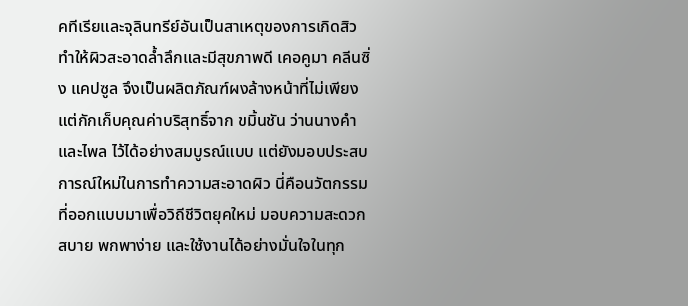คทีเรียและจุลินทรีย์อันเป็นสาเหตุของการเกิดสิว ทำให้ผิวสะอาดล้ำลึกและมีสุขภาพดี เคอคูมา คลีนซิ่ง แคปซูล จึงเป็นผลิตภัณฑ์ผงล้างหน้าที่ไม่เพียงแต่กักเก็บคุณค่าบริสุทธิ์จาก ขมิ้นชัน ว่านนางคำ และไพล ไว้ได้อย่างสมบูรณ์แบบ แต่ยังมอบประสบการณ์ใหม่ในการทำความสะอาดผิว นี่คือนวัตกรรมที่ออกแบบมาเพื่อวิถีชีวิตยุคใหม่ มอบความสะดวกสบาย พกพาง่าย และใช้งานได้อย่างมั่นใจในทุก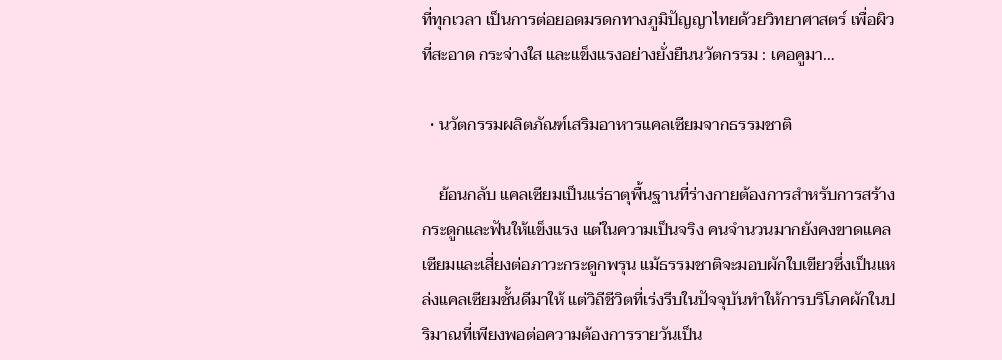ที่ทุกเวลา เป็นการต่อยอดมรดกทางภูมิปัญญาไทยด้วยวิทยาศาสตร์ เพื่อผิวที่สะอาด กระจ่างใส และแข็งแรงอย่างยั่งยืนนวัตกรรม : เคอคูมา…

  • นวัตกรรมผลิตภัณฑ์เสริมอาหารแคลเซียมจากธรรมชาติ

    ย้อนกลับ แคลเซียมเป็นแร่ธาตุพื้นฐานที่ร่างกายต้องการสำหรับการสร้างกระดูกและฟันให้แข็งแรง แต่ในความเป็นจริง คนจำนวนมากยังคงขาดแคลเซียมและเสี่ยงต่อภาวะกระดูกพรุน แม้ธรรมชาติจะมอบผักใบเขียวซึ่งเป็นแหล่งแคลเซียมชั้นดีมาให้ แต่วิถีชีวิตที่เร่งรีบในปัจจุบันทำให้การบริโภคผักในปริมาณที่เพียงพอต่อความต้องการรายวันเป็น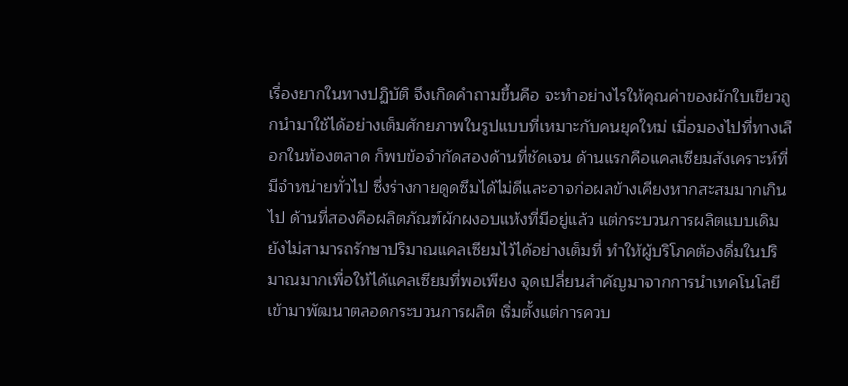เรื่องยากในทางปฏิบัติ จึงเกิดคำถามขึ้นคือ จะทำอย่างไรให้คุณค่าของผักใบเขียวถูกนำมาใช้ได้อย่างเต็มศักยภาพในรูปแบบที่เหมาะกับคนยุคใหม่ เมื่อมองไปที่ทางเลือกในท้องตลาด ก็พบข้อจำกัดสองด้านที่ชัดเจน ด้านแรกคือแคลเซียมสังเคราะห์ที่มีจำหน่ายทั่วไป ซึ่งร่างกายดูดซึมได้ไม่ดีและอาจก่อผลข้างเคียงหากสะสมมากเกินไป ด้านที่สองคือผลิตภัณฑ์ผักผงอบแห้งที่มีอยู่แล้ว แต่กระบวนการผลิตแบบเดิมยังไม่สามารถรักษาปริมาณแคลเซียมไว้ได้อย่างเต็มที่ ทำให้ผู้บริโภคต้องดื่มในปริมาณมากเพื่อให้ได้แคลเซียมที่พอเพียง จุดเปลี่ยนสำคัญมาจากการนำเทคโนโลยีเข้ามาพัฒนาตลอดกระบวนการผลิต เริ่มตั้งแต่การควบ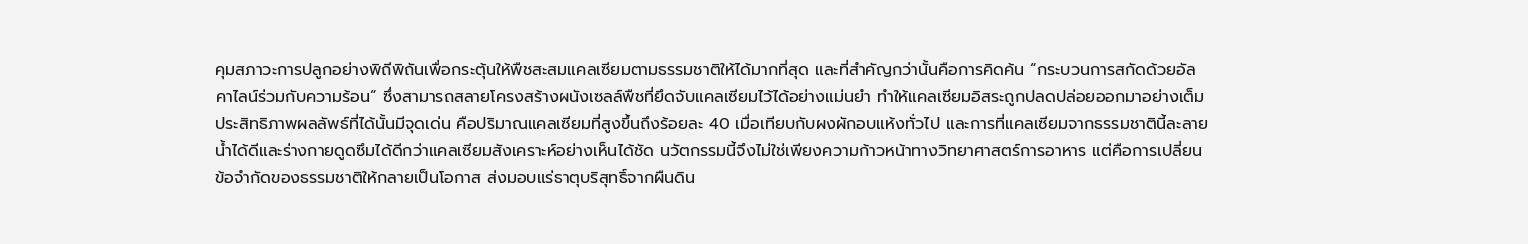คุมสภาวะการปลูกอย่างพิถีพิถันเพื่อกระตุ้นให้พืชสะสมแคลเซียมตามธรรมชาติให้ได้มากที่สุด และที่สำคัญกว่านั้นคือการคิดค้น “กระบวนการสกัดด้วยอัลคาไลน์ร่วมกับความร้อน” ซึ่งสามารถสลายโครงสร้างผนังเซลล์พืชที่ยึดจับแคลเซียมไว้ได้อย่างแม่นยำ ทำให้แคลเซียมอิสระถูกปลดปล่อยออกมาอย่างเต็มประสิทธิภาพผลลัพธ์ที่ได้นั้นมีจุดเด่น คือปริมาณแคลเซียมที่สูงขึ้นถึงร้อยละ 40 เมื่อเทียบกับผงผักอบแห้งทั่วไป และการที่แคลเซียมจากธรรมชาตินี้ละลายน้ำได้ดีและร่างกายดูดซึมได้ดีกว่าแคลเซียมสังเคราะห์อย่างเห็นได้ชัด นวัตกรรมนี้จึงไม่ใช่เพียงความก้าวหน้าทางวิทยาศาสตร์การอาหาร แต่คือการเปลี่ยนข้อจำกัดของธรรมชาติให้กลายเป็นโอกาส ส่งมอบแร่ธาตุบริสุทธิ์จากผืนดิน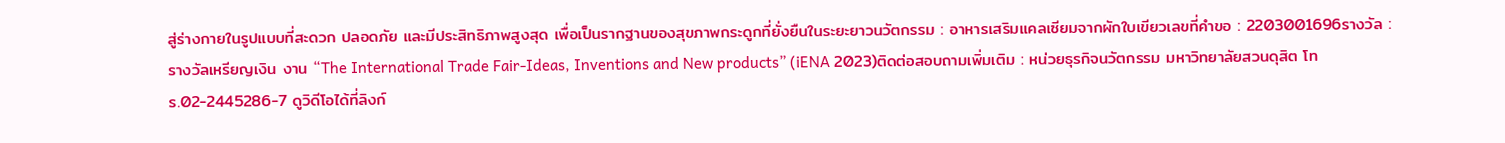สู่ร่างกายในรูปแบบที่สะดวก ปลอดภัย และมีประสิทธิภาพสูงสุด เพื่อเป็นรากฐานของสุขภาพกระดูกที่ยั่งยืนในระยะยาวนวัตกรรม : อาหารเสริมแคลเซียมจากผักใบเขียวเลขที่คำขอ : 2203001696รางวัล : รางวัลเหรียญเงิน งาน “The International Trade Fair-Ideas, Inventions and New products” (iENA 2023)ติดต่อสอบถามเพิ่มเติม : หน่วยธุรกิจนวัตกรรม มหาวิทยาลัยสวนดุสิต โทร.02-2445286-7 ดูวิดีโอได้ที่ลิงก์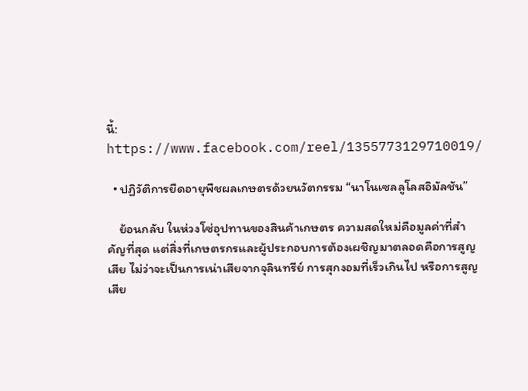นี้: https://www.facebook.com/reel/1355773129710019/

  • ปฏิวัติการยืดอายุพืชผลเกษตรด้วยนวัตกรรม “นาโนเซลลูโลสอิมัลชัน”

    ย้อนกลับ ในห่วงโซ่อุปทานของสินค้าเกษตร ความสดใหม่คือมูลค่าที่สำคัญที่สุด แต่สิ่งที่เกษตรกรและผู้ประกอบการต้องเผชิญมาตลอดคือการสูญเสีย ไม่ว่าจะเป็นการเน่าเสียจากจุลินทรีย์ การสุกงอมที่เร็วเกินไป หรือการสูญเสีย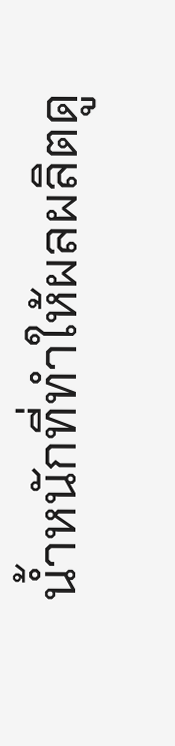น้ำหนักที่ทำให้ผลผลิตดู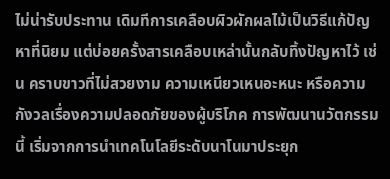ไม่น่ารับประทาน เดิมทีการเคลือบผิวผักผลไม้เป็นวิธีแก้ปัญหาที่นิยม แต่บ่อยครั้งสารเคลือบเหล่านั้นกลับทิ้งปัญหาไว้ เช่น คราบขาวที่ไม่สวยงาม ความเหนียวเหนอะหนะ หรือความกังวลเรื่องความปลอดภัยของผู้บริโภค การพัฒนานวัตกรรมนี้ เริ่มจากการนำเทคโนโลยีระดับนาโนมาประยุก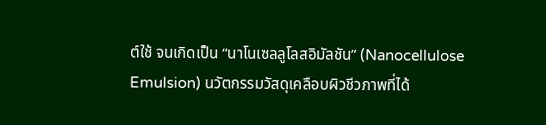ต์ใช้ จนเกิดเป็น “นาโนเซลลูโลสอิมัลชัน” (Nanocellulose Emulsion) นวัตกรรมวัสดุเคลือบผิวชีวภาพที่ได้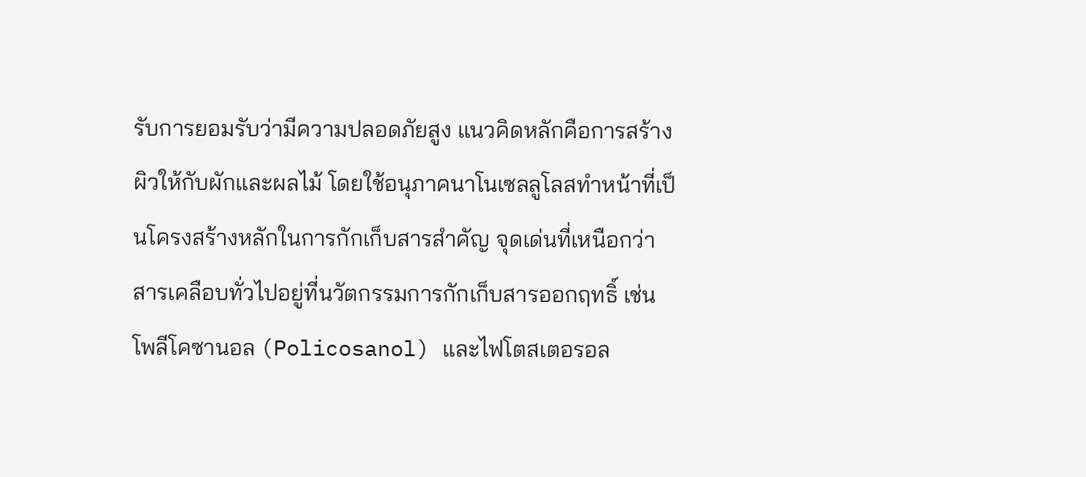รับการยอมรับว่ามีความปลอดภัยสูง แนวคิดหลักคือการสร้างผิวให้กับผักและผลไม้ โดยใช้อนุภาคนาโนเซลลูโลสทำหน้าที่เป็นโครงสร้างหลักในการกักเก็บสารสำคัญ จุดเด่นที่เหนือกว่าสารเคลือบทั่วไปอยู่ที่นวัตกรรมการกักเก็บสารออกฤทธิ์ เช่น โพลีโคซานอล (Policosanol) และไฟโตสเตอรอล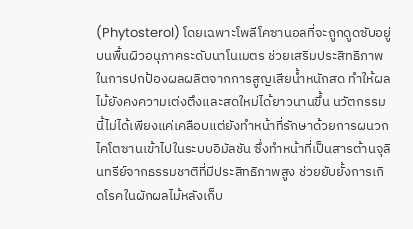(Phytosterol) โดยเฉพาะโพลีโคซานอลที่จะถูกดูดซับอยู่บนพื้นผิวอนุภาคระดับนาโนเมตร ช่วยเสริมประสิทธิภาพในการปกป้องผลผลิตจากการสูญเสียน้ำหนักสด ทำให้ผลไม้ยังคงความเต่งตึงและสดใหม่ได้ยาวนานขึ้น นวัตกรรมนี้ไม่ได้เพียงแค่เคลือบแต่ยังทำหน้าที่รักษาด้วยการผนวกไคโตซานเข้าไปในระบบอิมัลชัน ซึ่งทำหน้าที่เป็นสารต้านจุลินทรีย์จากธรรมชาติที่มีประสิทธิภาพสูง ช่วยยับยั้งการเกิดโรคในผักผลไม้หลังเก็บ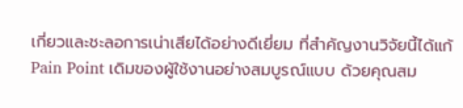เกี่ยวและชะลอการเน่าเสียได้อย่างดีเยี่ยม ที่สำคัญงานวิจัยนี้ได้แก้ Pain Point เดิมของผู้ใช้งานอย่างสมบูรณ์แบบ ด้วยคุณสม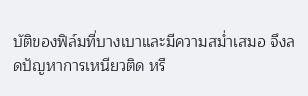บัติของฟิล์มที่บางเบาและมีความสม่ำเสมอ จึงลดปัญหาการเหนียวติด หรื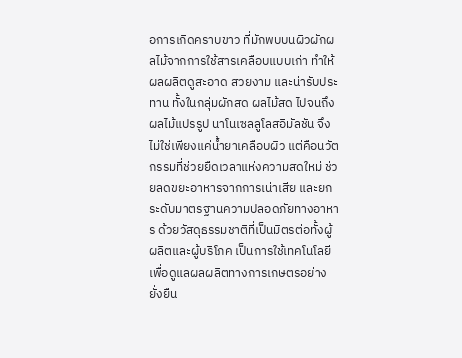อการเกิดคราบขาว ที่มักพบบนผิวผักผลไม้จากการใช้สารเคลือบแบบเก่า ทำให้ผลผลิตดูสะอาด สวยงาม และน่ารับประทาน ทั้งในกลุ่มผักสด ผลไม้สด ไปจนถึงผลไม้แปรรูป นาโนเซลลูโลสอิมัลชัน จึงไม่ใช่เพียงแค่น้ำยาเคลือบผิว แต่คือนวัตกรรมที่ช่วยยืดเวลาแห่งความสดใหม่ ช่วยลดขยะอาหารจากการเน่าเสีย และยกระดับมาตรฐานความปลอดภัยทางอาหาร ด้วยวัสดุธรรมชาติที่เป็นมิตรต่อทั้งผู้ผลิตและผู้บริโภค เป็นการใช้เทคโนโลยีเพื่อดูแลผลผลิตทางการเกษตรอย่างยั่งยืน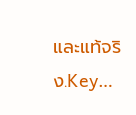และแท้จริง.Key…